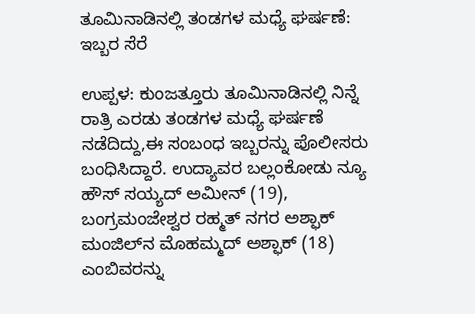ತೂಮಿನಾಡಿನಲ್ಲಿ ತಂಡಗಳ ಮಧ್ಯೆ ಘರ್ಷಣೆ: ಇಬ್ಬರ ಸೆರೆ

ಉಪ್ಪಳ: ಕುಂಜತ್ತೂರು ತೂಮಿನಾಡಿನಲ್ಲಿ ನಿನ್ನೆ ರಾತ್ರಿ ಎರಡು ತಂಡಗಳ ಮಧ್ಯೆ ಘರ್ಷಣೆ ನಡೆದಿದ್ದು,ಈ ಸಂಬಂಧ ಇಬ್ಬರನ್ನು ಪೊಲೀಸರು ಬಂಧಿಸಿದ್ದಾರೆ. ಉದ್ಯಾವರ ಬಲ್ಲಂಕೋಡು ನ್ಯೂ ಹೌಸ್ ಸಯ್ಯದ್ ಅಮೀನ್ (19), ಬಂಗ್ರಮಂಜೇಶ್ವರ ರಹ್ಮತ್ ನಗರ ಅಶ್ಫಾಕ್ ಮಂಜಿಲ್‌ನ ಮೊಹಮ್ಮದ್ ಅಶ್ಫಾಕ್ (18) ಎಂಬಿವರನ್ನು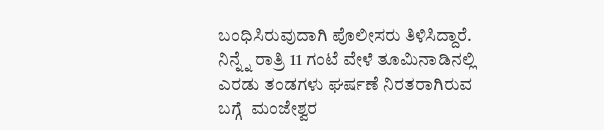ಬಂಧಿಸಿರುವುದಾಗಿ ಪೊಲೀಸರು ತಿಳಿಸಿದ್ದಾರೆ. ನಿನ್ನ್ನೆ ರಾತ್ರಿ 11 ಗಂಟೆ ವೇಳೆ ತೂಮಿನಾಡಿನಲ್ಲಿ  ಎರಡು ತಂಡಗಳು ಘರ್ಷಣೆ ನಿರತರಾಗಿರುವ ಬಗ್ಗೆ  ಮಂಜೇಶ್ವರ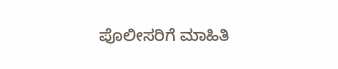ಪೊಲೀಸರಿಗೆ ಮಾಹಿತಿ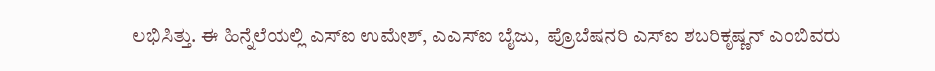ಲಭಿಸಿತ್ತು. ಈ ಹಿನ್ನೆಲೆಯಲ್ಲಿ ಎಸ್‌ಐ ಉಮೇಶ್, ಎಎಸ್‌ಐ ಬೈಜು,  ಪ್ರೊಬೆಷನರಿ ಎಸ್‌ಐ ಶಬರಿಕೃಷ್ಣನ್ ಎಂಬಿವರು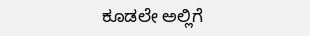ಕೂಡಲೇ ಅಲ್ಲಿಗೆ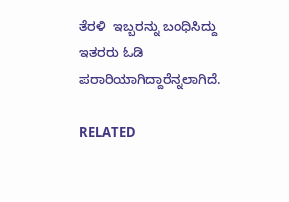ತೆರಳಿ  ಇಬ್ಬರನ್ನು ಬಂಧಿಸಿದ್ದು ಇತರರು ಓಡಿ ಪರಾರಿಯಾಗಿದ್ದಾರೆನ್ನಲಾಗಿದೆ.

RELATED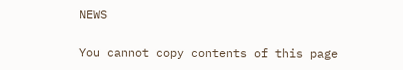NEWS

You cannot copy contents of this page